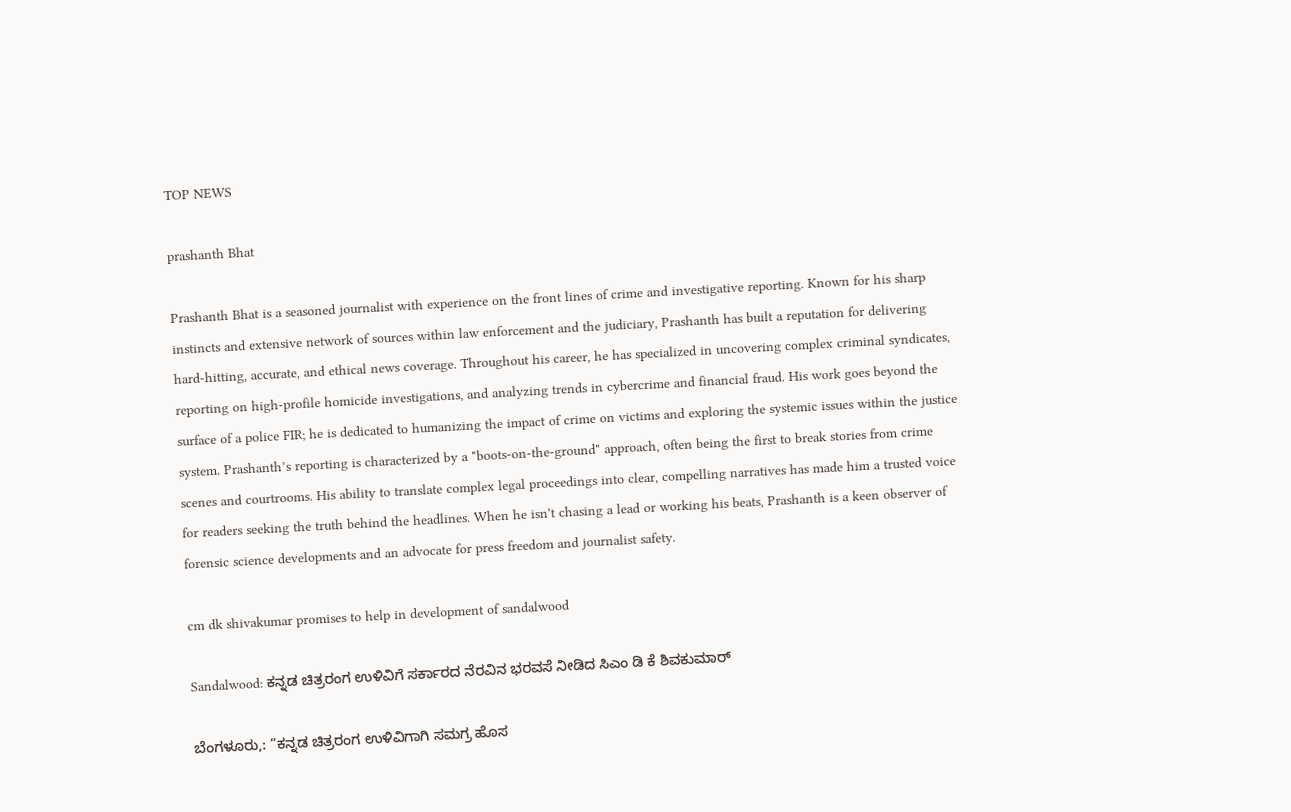TOP NEWS

prashanth Bhat

Prashanth Bhat is a seasoned journalist with experience on the front lines of crime and investigative reporting. Known for his sharp instincts and extensive network of sources within law enforcement and the judiciary, Prashanth has built a reputation for delivering hard-hitting, accurate, and ethical news coverage. Throughout his career, he has specialized in uncovering complex criminal syndicates, reporting on high-profile homicide investigations, and analyzing trends in cybercrime and financial fraud. His work goes beyond the surface of a police FIR; he is dedicated to humanizing the impact of crime on victims and exploring the systemic issues within the justice system. Prashanth’s reporting is characterized by a "boots-on-the-ground" approach, often being the first to break stories from crime scenes and courtrooms. His ability to translate complex legal proceedings into clear, compelling narratives has made him a trusted voice for readers seeking the truth behind the headlines. When he isn't chasing a lead or working his beats, Prashanth is a keen observer of forensic science developments and an advocate for press freedom and journalist safety.

cm dk shivakumar promises to help in development of sandalwood

Sandalwood: ಕನ್ನಡ ಚಿತ್ರರಂಗ ಉಳಿವಿಗೆ ಸರ್ಕಾರದ ನೆರವಿನ ಭರವಸೆ ನೀಡಿದ ಸಿಎಂ ಡಿ‌ ಕೆ ಶಿವಕುಮಾರ್

ಬೆಂಗಳೂರು,: “ಕನ್ನಡ ಚಿತ್ರರಂಗ ಉಳಿವಿಗಾಗಿ ಸಮಗ್ರ ಹೊಸ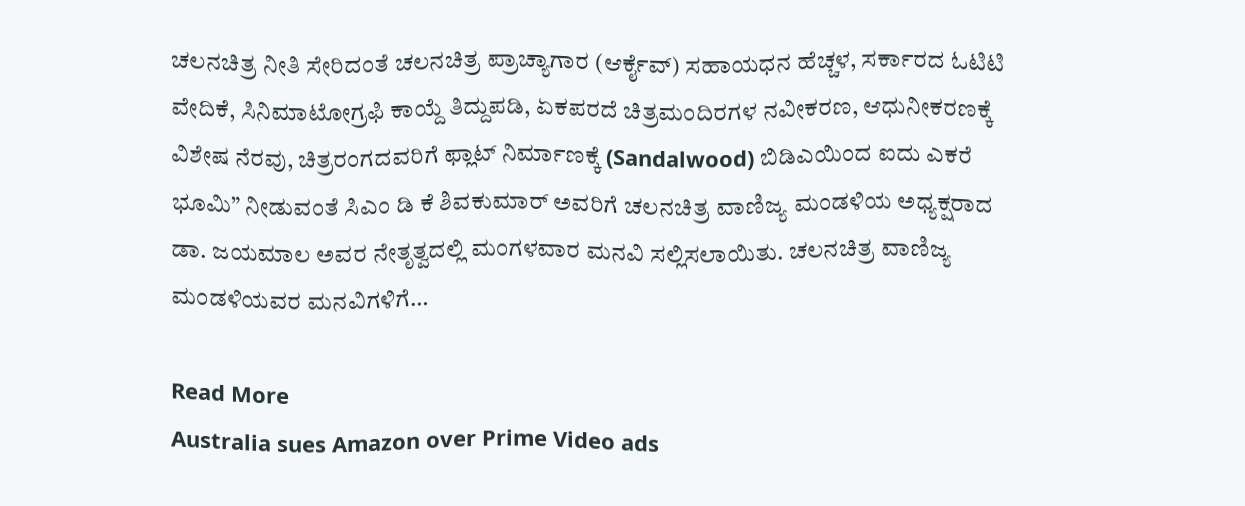ಚಲನಚಿತ್ರ ನೀತಿ ಸೇರಿದಂತೆ ಚಲನಚಿತ್ರ ಪ್ರಾಚ್ಯಾಗಾರ (ಆರ್ಕೈವ್) ಸಹಾಯಧನ ಹೆಚ್ಚಳ, ಸರ್ಕಾರದ ಓಟಿಟಿ ವೇದಿಕೆ, ಸಿನಿಮಾಟೋಗ್ರಫಿ ಕಾಯ್ದೆ ತಿದ್ದುಪಡಿ, ಏಕಪರದೆ ಚಿತ್ರಮಂದಿರಗಳ ನವೀಕರಣ, ಆಧುನೀಕರಣಕ್ಕೆ ವಿಶೇಷ ನೆರವು, ಚಿತ್ರರಂಗದವರಿಗೆ ಫ್ಲಾಟ್ ನಿರ್ಮಾಣಕ್ಕೆ (Sandalwood) ಬಿಡಿಎಯಿಂದ ಐದು ಎಕರೆ ಭೂಮಿ” ನೀಡುವಂತೆ ಸಿಎಂ ಡಿ ಕೆ ಶಿವಕುಮಾರ್ ಅವರಿಗೆ ಚಲನಚಿತ್ರ ವಾಣಿಜ್ಯ ಮಂಡಳಿಯ ಅಧ್ಯಕ್ಷರಾದ ಡಾ. ಜಯಮಾಲ ಅವರ ನೇತೃತ್ವದಲ್ಲಿ ಮಂಗಳವಾರ ಮನವಿ ಸಲ್ಲಿಸಲಾಯಿತು. ಚಲನಚಿತ್ರ ವಾಣಿಜ್ಯ ಮಂಡಳಿಯವರ ಮನವಿಗಳಿಗೆ…

Read More
Australia sues Amazon over Prime Video ads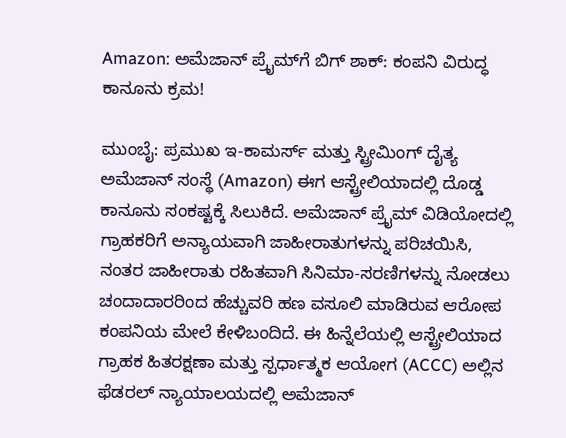Amazon: ಅಮೆಜಾನ್ ಪ್ರೈಮ್‌ಗೆ ಬಿಗ್ ಶಾಕ್: ಕಂಪನಿ ವಿರುದ್ಧ ಕಾನೂನು ಕ್ರಮ!

ಮುಂಬೈ: ಪ್ರಮುಖ ಇ-ಕಾಮರ್ಸ್ ಮತ್ತು ಸ್ಟ್ರೀಮಿಂಗ್ ದೈತ್ಯ ಅಮೆಜಾನ್ ಸಂಸ್ಥೆ (Amazon) ಈಗ ಆಸ್ಟ್ರೇಲಿಯಾದಲ್ಲಿ ದೊಡ್ಡ ಕಾನೂನು ಸಂಕಷ್ಟಕ್ಕೆ ಸಿಲುಕಿದೆ. ಅಮೆಜಾನ್ ಪ್ರೈಮ್ ವಿಡಿಯೋದಲ್ಲಿ ಗ್ರಾಹಕರಿಗೆ ಅನ್ಯಾಯವಾಗಿ ಜಾಹೀರಾತುಗಳನ್ನು ಪರಿಚಯಿಸಿ, ನಂತರ ಜಾಹೀರಾತು ರಹಿತವಾಗಿ ಸಿನಿಮಾ-ಸರಣಿಗಳನ್ನು ನೋಡಲು ಚಂದಾದಾರರಿಂದ ಹೆಚ್ಚುವರಿ ಹಣ ವಸೂಲಿ ಮಾಡಿರುವ ಆರೋಪ ಕಂಪನಿಯ ಮೇಲೆ ಕೇಳಿಬಂದಿದೆ. ಈ ಹಿನ್ನೆಲೆಯಲ್ಲಿ ಆಸ್ಟ್ರೇಲಿಯಾದ ಗ್ರಾಹಕ ಹಿತರಕ್ಷಣಾ ಮತ್ತು ಸ್ಪರ್ಧಾತ್ಮಕ ಆಯೋಗ (ACCC) ಅಲ್ಲಿನ ಫೆಡರಲ್ ನ್ಯಾಯಾಲಯದಲ್ಲಿ ಅಮೆಜಾನ್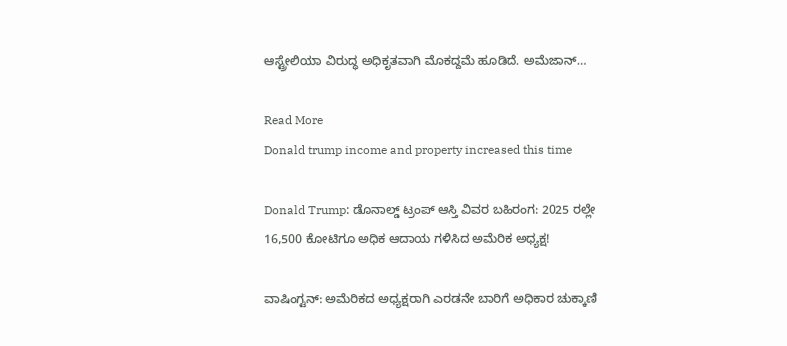ಆಸ್ಟ್ರೇಲಿಯಾ ವಿರುದ್ಧ ಅಧಿಕೃತವಾಗಿ ಮೊಕದ್ದಮೆ ಹೂಡಿದೆ. ಅಮೆಜಾನ್…

Read More
Donald trump income and property increased this time

Donald Trump: ಡೊನಾಲ್ಡ್ ಟ್ರಂಪ್ ಆಸ್ತಿ ವಿವರ ಬಹಿರಂಗ: 2025 ರಲ್ಲೇ 16,500 ಕೋಟಿಗೂ ಅಧಿಕ ಆದಾಯ ಗಳಿಸಿದ ಅಮೆರಿಕ ಅಧ್ಯಕ್ಷ!

ವಾಷಿಂಗ್ಟನ್: ಅಮೆರಿಕದ ಅಧ್ಯಕ್ಷರಾಗಿ ಎರಡನೇ ಬಾರಿಗೆ ಅಧಿಕಾರ ಚುಕ್ಕಾಣಿ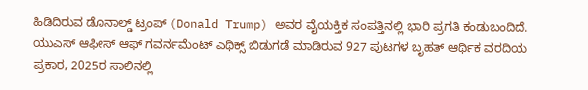ಹಿಡಿದಿರುವ ಡೊನಾಲ್ಡ್ ಟ್ರಂಪ್ (Donald Trump) ಅವರ ವೈಯಕ್ತಿಕ ಸಂಪತ್ತಿನಲ್ಲಿ ಭಾರಿ ಪ್ರಗತಿ ಕಂಡುಬಂದಿದೆ. ಯುಎಸ್ ಆಫೀಸ್ ಆಫ್ ಗವರ್ನಮೆಂಟ್ ಎಥಿಕ್ಸ್ ಬಿಡುಗಡೆ ಮಾಡಿರುವ 927 ಪುಟಗಳ ಬೃಹತ್ ಆರ್ಥಿಕ ವರದಿಯ ಪ್ರಕಾರ, 2025ರ ಸಾಲಿನಲ್ಲಿ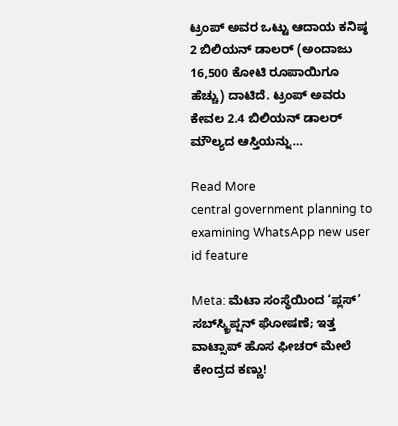ಟ್ರಂಪ್ ಅವರ ಒಟ್ಟು ಆದಾಯ ಕನಿಷ್ಠ 2 ಬಿಲಿಯನ್ ಡಾಲರ್ (ಅಂದಾಜು 16,500 ಕೋಟಿ ರೂಪಾಯಿಗೂ ಹೆಚ್ಚು) ದಾಟಿದೆ. ಟ್ರಂಪ್ ಅವರು ಕೇವಲ 2.4 ಬಿಲಿಯನ್ ಡಾಲರ್ ಮೌಲ್ಯದ ಆಸ್ತಿಯನ್ನು…

Read More
central government planning to examining WhatsApp new user id feature

Meta: ಮೆಟಾ ಸಂಸ್ಥೆಯಿಂದ ‘ಪ್ಲಸ್’ ಸಬ್‌ಸ್ಕ್ರಿಪ್ಷನ್ ಘೋಷಣೆ; ಇತ್ತ ವಾಟ್ಸಾಪ್ ಹೊಸ ಫೀಚರ್ ಮೇಲೆ ಕೇಂದ್ರದ ಕಣ್ಣು!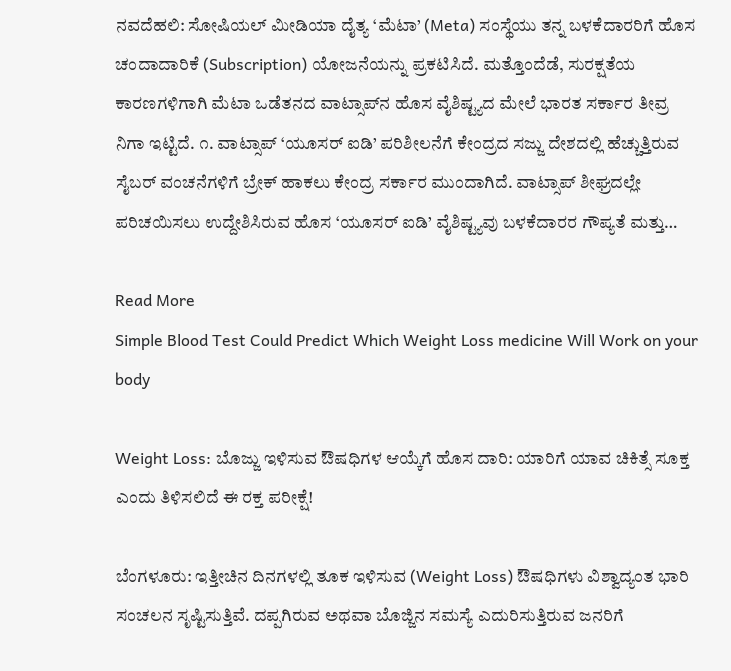ನವದೆಹಲಿ: ಸೋಷಿಯಲ್ ಮೀಡಿಯಾ ದೈತ್ಯ ‘ಮೆಟಾ’ (Meta) ಸಂಸ್ಥೆಯು ತನ್ನ ಬಳಕೆದಾರರಿಗೆ ಹೊಸ ಚಂದಾದಾರಿಕೆ (Subscription) ಯೋಜನೆಯನ್ನು ಪ್ರಕಟಿಸಿದೆ. ಮತ್ತೊಂದೆಡೆ, ಸುರಕ್ಷತೆಯ ಕಾರಣಗಳಿಗಾಗಿ ಮೆಟಾ ಒಡೆತನದ ವಾಟ್ಸಾಪ್‌ನ ಹೊಸ ವೈಶಿಷ್ಟ್ಯದ ಮೇಲೆ ಭಾರತ ಸರ್ಕಾರ ತೀವ್ರ ನಿಗಾ ಇಟ್ಟಿದೆ. ೧. ವಾಟ್ಸಾಪ್ ‘ಯೂಸರ್ ಐಡಿ’ ಪರಿಶೀಲನೆಗೆ ಕೇಂದ್ರದ ಸಜ್ಜು ದೇಶದಲ್ಲಿ ಹೆಚ್ಚುತ್ತಿರುವ ಸೈಬರ್ ವಂಚನೆಗಳಿಗೆ ಬ್ರೇಕ್ ಹಾಕಲು ಕೇಂದ್ರ ಸರ್ಕಾರ ಮುಂದಾಗಿದೆ. ವಾಟ್ಸಾಪ್ ಶೀಘ್ರದಲ್ಲೇ ಪರಿಚಯಿಸಲು ಉದ್ದೇಶಿಸಿರುವ ಹೊಸ ‘ಯೂಸರ್ ಐಡಿ’ ವೈಶಿಷ್ಟ್ಯವು ಬಳಕೆದಾರರ ಗೌಪ್ಯತೆ ಮತ್ತು…

Read More
Simple Blood Test Could Predict Which Weight Loss medicine Will Work on your body

Weight Loss: ಬೊಜ್ಜು ಇಳಿಸುವ ಔಷಧಿಗಳ ಆಯ್ಕೆಗೆ ಹೊಸ ದಾರಿ: ಯಾರಿಗೆ ಯಾವ ಚಿಕಿತ್ಸೆ ಸೂಕ್ತ ಎಂದು ತಿಳಿಸಲಿದೆ ಈ ರಕ್ತ ಪರೀಕ್ಷೆ!

ಬೆಂಗಳೂರು: ಇತ್ತೀಚಿನ ದಿನಗಳಲ್ಲಿ ತೂಕ ಇಳಿಸುವ (Weight Loss) ಔಷಧಿಗಳು ವಿಶ್ವಾದ್ಯಂತ ಭಾರಿ ಸಂಚಲನ ಸೃಷ್ಟಿಸುತ್ತಿವೆ. ದಪ್ಪಗಿರುವ ಅಥವಾ ಬೊಜ್ಜಿನ ಸಮಸ್ಯೆ ಎದುರಿಸುತ್ತಿರುವ ಜನರಿಗೆ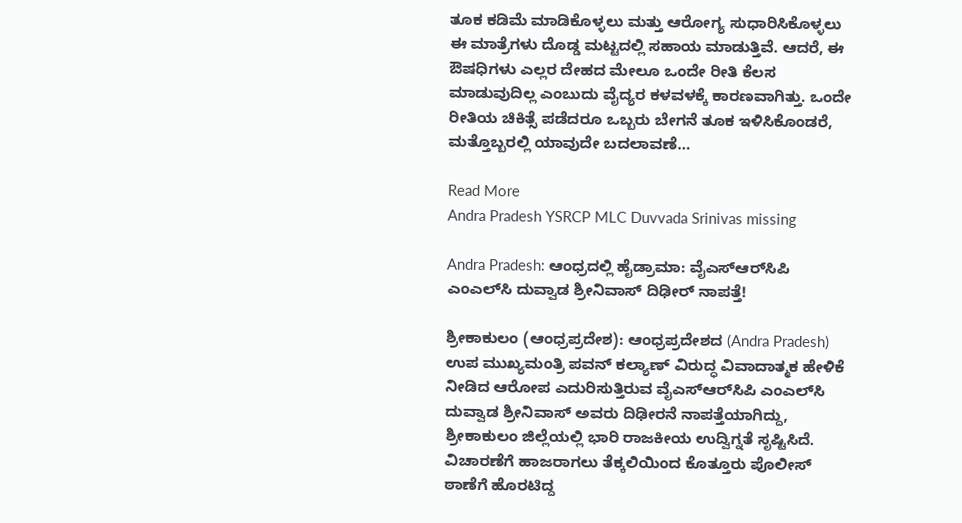ತೂಕ ಕಡಿಮೆ ಮಾಡಿಕೊಳ್ಳಲು ಮತ್ತು ಆರೋಗ್ಯ ಸುಧಾರಿಸಿಕೊಳ್ಳಲು ಈ ಮಾತ್ರೆಗಳು ದೊಡ್ಡ ಮಟ್ಟದಲ್ಲಿ ಸಹಾಯ ಮಾಡುತ್ತಿವೆ. ಆದರೆ, ಈ ಔಷಧಿಗಳು ಎಲ್ಲರ ದೇಹದ ಮೇಲೂ ಒಂದೇ ರೀತಿ ಕೆಲಸ ಮಾಡುವುದಿಲ್ಲ ಎಂಬುದು ವೈದ್ಯರ ಕಳವಳಕ್ಕೆ ಕಾರಣವಾಗಿತ್ತು. ಒಂದೇ ರೀತಿಯ ಚಿಕಿತ್ಸೆ ಪಡೆದರೂ ಒಬ್ಬರು ಬೇಗನೆ ತೂಕ ಇಳಿಸಿಕೊಂಡರೆ, ಮತ್ತೊಬ್ಬರಲ್ಲಿ ಯಾವುದೇ ಬದಲಾವಣೆ…

Read More
Andra Pradesh YSRCP MLC Duvvada Srinivas missing

Andra Pradesh: ಆಂಧ್ರದಲ್ಲಿ ಹೈಡ್ರಾಮಾ: ವೈಎಸ್‌ಆರ್‌ಸಿಪಿ ಎಂಎಲ್‌ಸಿ ದುವ್ವಾಡ ಶ್ರೀನಿವಾಸ್ ದಿಢೀರ್ ನಾಪತ್ತೆ!

ಶ್ರೀಕಾಕುಲಂ (ಆಂಧ್ರಪ್ರದೇಶ): ಆಂಧ್ರಪ್ರದೇಶದ (Andra Pradesh) ಉಪ ಮುಖ್ಯಮಂತ್ರಿ ಪವನ್ ಕಲ್ಯಾಣ್ ವಿರುದ್ಧ ವಿವಾದಾತ್ಮಕ ಹೇಳಿಕೆ ನೀಡಿದ ಆರೋಪ ಎದುರಿಸುತ್ತಿರುವ ವೈಎಸ್‌ಆರ್‌ಸಿಪಿ ಎಂಎಲ್‌ಸಿ ದುವ್ವಾಡ ಶ್ರೀನಿವಾಸ್ ಅವರು ದಿಢೀರನೆ ನಾಪತ್ತೆಯಾಗಿದ್ದು, ಶ್ರೀಕಾಕುಲಂ ಜಿಲ್ಲೆಯಲ್ಲಿ ಭಾರಿ ರಾಜಕೀಯ ಉದ್ವಿಗ್ನತೆ ಸೃಷ್ಟಿಸಿದೆ. ವಿಚಾರಣೆಗೆ ಹಾಜರಾಗಲು ತೆಕ್ಕಲಿಯಿಂದ ಕೊತ್ತೂರು ಪೊಲೀಸ್ ಠಾಣೆಗೆ ಹೊರಟಿದ್ದ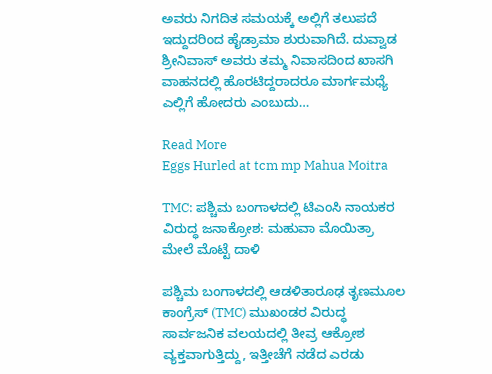ಅವರು ನಿಗದಿತ ಸಮಯಕ್ಕೆ ಅಲ್ಲಿಗೆ ತಲುಪದೆ ಇದ್ದುದರಿಂದ ಹೈಡ್ರಾಮಾ ಶುರುವಾಗಿದೆ. ದುವ್ವಾಡ ಶ್ರೀನಿವಾಸ್ ಅವರು ತಮ್ಮ ನಿವಾಸದಿಂದ ಖಾಸಗಿ ವಾಹನದಲ್ಲಿ ಹೊರಟಿದ್ದರಾದರೂ ಮಾರ್ಗಮಧ್ಯೆ ಎಲ್ಲಿಗೆ ಹೋದರು ಎಂಬುದು…

Read More
Eggs Hurled at tcm mp Mahua Moitra

TMC: ಪಶ್ಚಿಮ ಬಂಗಾಳದಲ್ಲಿ ಟಿಎಂಸಿ ನಾಯಕರ ವಿರುದ್ಧ ಜನಾಕ್ರೋಶ: ಮಹುವಾ ಮೊಯಿತ್ರಾ ಮೇಲೆ ಮೊಟ್ಟೆ ದಾಳಿ

ಪಶ್ಚಿಮ ಬಂಗಾಳದಲ್ಲಿ ಆಡಳಿತಾರೂಢ ತೃಣಮೂಲ ಕಾಂಗ್ರೆಸ್ (TMC) ಮುಖಂಡರ ವಿರುದ್ಧ ಸಾರ್ವಜನಿಕ ವಲಯದಲ್ಲಿ ತೀವ್ರ ಆಕ್ರೋಶ ವ್ಯಕ್ತವಾಗುತ್ತಿದ್ದು, ಇತ್ತೀಚೆಗೆ ನಡೆದ ಎರಡು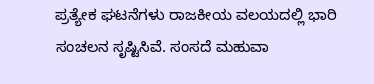ಪ್ರತ್ಯೇಕ ಘಟನೆಗಳು ರಾಜಕೀಯ ವಲಯದಲ್ಲಿ ಭಾರಿ ಸಂಚಲನ ಸೃಷ್ಟಿಸಿವೆ. ಸಂಸದೆ ಮಹುವಾ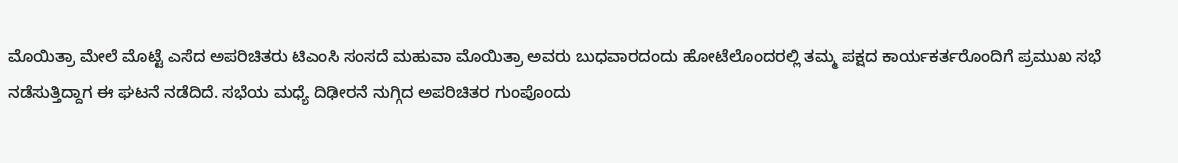ಮೊಯಿತ್ರಾ ಮೇಲೆ ಮೊಟ್ಟೆ ಎಸೆದ ಅಪರಿಚಿತರು ಟಿಎಂಸಿ ಸಂಸದೆ ಮಹುವಾ ಮೊಯಿತ್ರಾ ಅವರು ಬುಧವಾರದಂದು ಹೋಟೆಲೊಂದರಲ್ಲಿ ತಮ್ಮ ಪಕ್ಷದ ಕಾರ್ಯಕರ್ತರೊಂದಿಗೆ ಪ್ರಮುಖ ಸಭೆ ನಡೆಸುತ್ತಿದ್ದಾಗ ಈ ಘಟನೆ ನಡೆದಿದೆ. ಸಭೆಯ ಮಧ್ಯೆ ದಿಢೀರನೆ ನುಗ್ಗಿದ ಅಪರಿಚಿತರ ಗುಂಪೊಂದು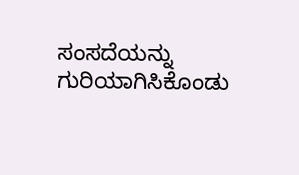ಸಂಸದೆಯನ್ನು ಗುರಿಯಾಗಿಸಿಕೊಂಡು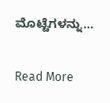ಮೊಟ್ಟೆಗಳನ್ನು…

Read More